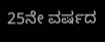25ನೇ ವರ್ಷದ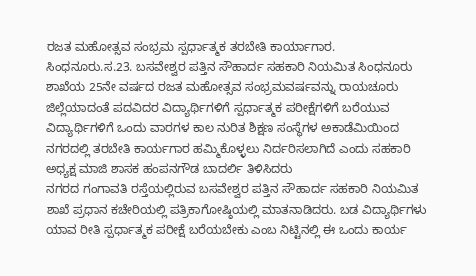ರಜತ ಮಹೋತ್ಸವ ಸಂಭ್ರಮ ಸ್ಪರ್ಧಾತ್ಮಕ ತರಬೇತಿ ಕಾರ್ಯಾಗಾರ.
ಸಿಂಧನೂರು.ಸ.23. ಬಸವೇಶ್ವರ ಪತ್ತಿನ ಸೌಹಾರ್ದ ಸಹಕಾರಿ ನಿಯಮಿತ ಸಿಂಧನೂರು ಶಾಖೆಯ 25ನೇ ವರ್ಷದ ರಜತ ಮಹೋತ್ಸವ ಸಂಭ್ರಮವರ್ಷವನ್ನು ರಾಯಚೂರು ಜಿಲ್ಲೆಯಾದಂತೆ ಪದವಿದರ ವಿದ್ಯಾರ್ಥಿಗಳಿಗೆ ಸ್ಪರ್ಧಾತ್ಮಕ ಪರೀಕ್ಷೆಗಳಿಗೆ ಬರೆಯುವ ವಿದ್ಯಾರ್ಥಿಗಳಿಗೆ ಒಂದು ವಾರಗಳ ಕಾಲ ನುರಿತ ಶಿಕ್ಷಣ ಸಂಸ್ಥೆಗಳ ಅಕಾಡೆಮಿಯಿಂದ ನಗರದಲ್ಲಿ ತರಬೇತಿ ಕಾರ್ಯಗಾರ ಹಮ್ಮಿಕೊಳ್ಳಲು ನಿರ್ದರಿಸಲಾಗಿದೆ ಎಂದು ಸಹಕಾರಿ ಅಧ್ಯಕ್ಷ ಮಾಜಿ ಶಾಸಕ ಹಂಪನಗೌಡ ಬಾದರ್ಲಿ ತಿಳಿಸಿದರು
ನಗರದ ಗಂಗಾವತಿ ರಸ್ತೆಯಲ್ಲಿರುವ ಬಸವೇಶ್ವರ ಪತ್ತಿನ ಸೌಹಾರ್ದ ಸಹಕಾರಿ ನಿಯಮಿತ ಶಾಖೆ ಪ್ರಧಾನ ಕಚೇರಿಯಲ್ಲಿ ಪತ್ರಿಕಾಗೋಷ್ಠಿಯಲ್ಲಿ ಮಾತನಾಡಿದರು. ಬಡ ವಿದ್ಯಾರ್ಥಿಗಳು ಯಾವ ರೀತಿ ಸ್ಪರ್ಧಾತ್ಮಕ ಪರೀಕ್ಷೆ ಬರೆಯಬೇಕು ಎಂಬ ನಿಟ್ಟಿನಲ್ಲಿ ಈ ಒಂದು ಕಾರ್ಯ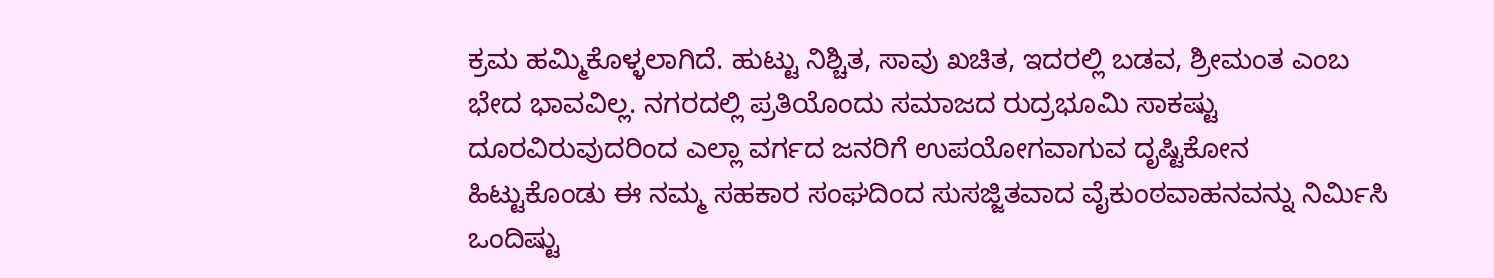ಕ್ರಮ ಹಮ್ಮಿಕೊಳ್ಳಲಾಗಿದೆ. ಹುಟ್ಟು ನಿಶ್ಚಿತ, ಸಾವು ಖಚಿತ, ಇದರಲ್ಲಿ ಬಡವ, ಶ್ರೀಮಂತ ಎಂಬ ಭೇದ ಭಾವವಿಲ್ಲ. ನಗರದಲ್ಲಿ ಪ್ರತಿಯೊಂದು ಸಮಾಜದ ರುದ್ರಭೂಮಿ ಸಾಕಷ್ಟು ದೂರವಿರುವುದರಿಂದ ಎಲ್ಲಾ ವರ್ಗದ ಜನರಿಗೆ ಉಪಯೋಗವಾಗುವ ದೃಷ್ಟಿಕೋನ ಹಿಟ್ಟುಕೊಂಡು ಈ ನಮ್ಮ ಸಹಕಾರ ಸಂಘದಿಂದ ಸುಸಜ್ಜಿತವಾದ ವೈಕುಂಠವಾಹನವನ್ನು ನಿರ್ಮಿಸಿ ಒಂದಿಷ್ಟು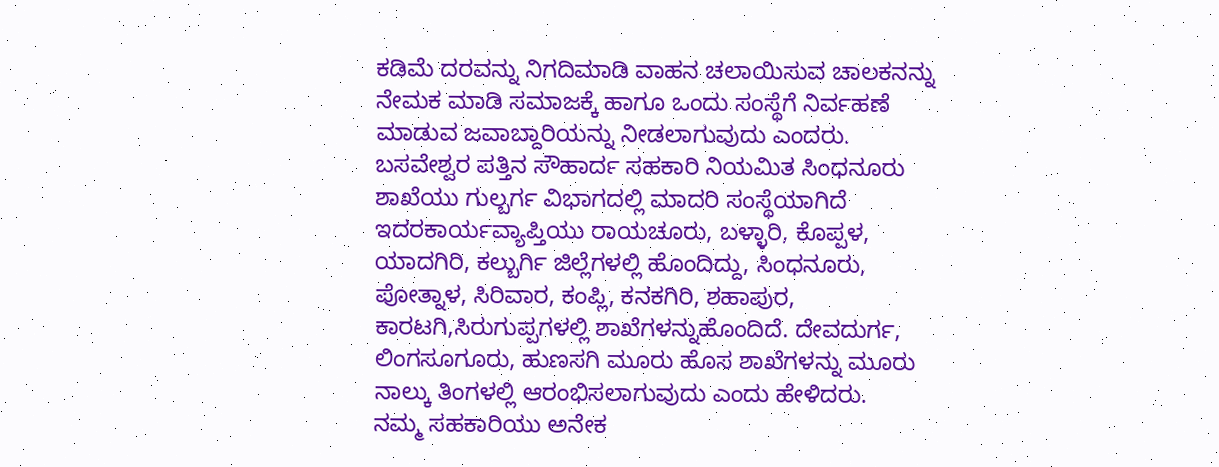ಕಡಿಮೆ ದರವನ್ನು ನಿಗದಿಮಾಡಿ ವಾಹನ ಚಲಾಯಿಸುವ ಚಾಲಕನನ್ನು ನೇಮಕ ಮಾಡಿ ಸಮಾಜಕ್ಕೆ ಹಾಗೂ ಒಂದು ಸಂಸ್ಥೆಗೆ ನಿರ್ವಹಣೆ ಮಾಡುವ ಜವಾಬ್ದಾರಿಯನ್ನು ನೀಡಲಾಗುವುದು ಎಂದರು.
ಬಸವೇಶ್ವರ ಪತ್ತಿನ ಸೌಹಾರ್ದ ಸಹಕಾರಿ ನಿಯಮಿತ ಸಿಂಧನೂರು ಶಾಖೆಯು ಗುಲ್ಬರ್ಗ ವಿಭಾಗದಲ್ಲಿ ಮಾದರಿ ಸಂಸ್ಥೆಯಾಗಿದೆ ಇದರಕಾರ್ಯವ್ಯಾಪ್ತಿಯು ರಾಯಚೂರು, ಬಳ್ಳಾರಿ, ಕೊಪ್ಪಳ, ಯಾದಗಿರಿ, ಕಲ್ಬುರ್ಗಿ ಜಿಲ್ಲೆಗಳಲ್ಲಿ ಹೊಂದಿದ್ದು, ಸಿಂಧನೂರು, ಪೋತ್ನಾಳ, ಸಿರಿವಾರ, ಕಂಪ್ಲಿ, ಕನಕಗಿರಿ, ಶಹಾಪುರ, ಕಾರಟಗಿ,ಸಿರುಗುಪ್ಪಗಳಲ್ಲಿ ಶಾಖೆಗಳನ್ನುಹೊಂದಿದೆ. ದೇವದುರ್ಗ, ಲಿಂಗಸೂಗೂರು, ಹುಣಸಗಿ ಮೂರು ಹೊಸ ಶಾಖೆಗಳನ್ನು ಮೂರು ನಾಲ್ಕು ತಿಂಗಳಲ್ಲಿ ಆರಂಭಿಸಲಾಗುವುದು ಎಂದು ಹೇಳಿದರು.
ನಮ್ಮ ಸಹಕಾರಿಯು ಅನೇಕ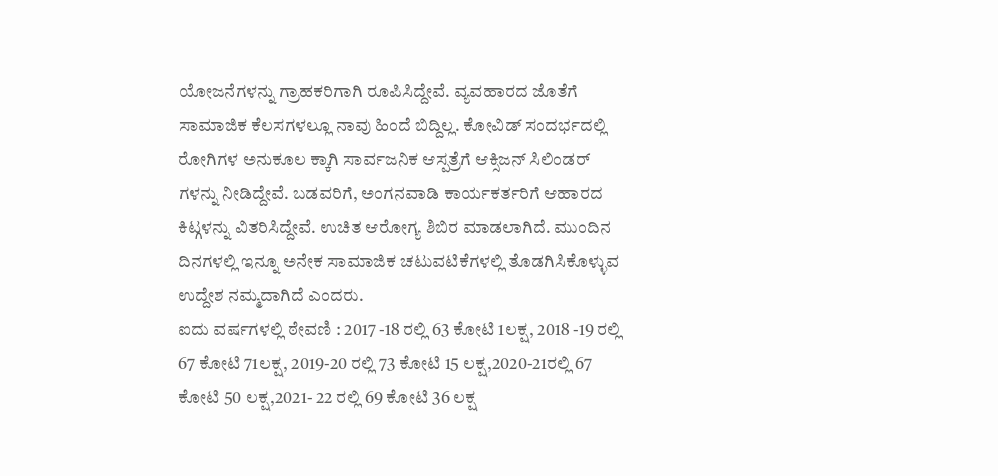ಯೋಜನೆಗಳನ್ನು ಗ್ರಾಹಕರಿಗಾಗಿ ರೂಪಿಸಿದ್ದೇವೆ. ವ್ಯವಹಾರದ ಜೊತೆಗೆ ಸಾಮಾಜಿಕ ಕೆಲಸಗಳಲ್ಲೂ ನಾವು ಹಿಂದೆ ಬಿದ್ದಿಲ್ಲ. ಕೋವಿಡ್ ಸಂದರ್ಭದಲ್ಲಿ ರೋಗಿಗಳ ಅನುಕೂಲ ಕ್ಕಾಗಿ ಸಾರ್ವಜನಿಕ ಆಸ್ಪತ್ರೆಗೆ ಆಕ್ಸಿಜನ್ ಸಿಲಿಂಡರ್ ಗಳನ್ನು ನೀಡಿದ್ದೇವೆ. ಬಡವರಿಗೆ, ಅಂಗನವಾಡಿ ಕಾರ್ಯಕರ್ತರಿಗೆ ಆಹಾರದ ಕಿಟ್ಗಳನ್ನು ವಿತರಿಸಿದ್ದೇವೆ. ಉಚಿತ ಆರೋಗ್ಯ ಶಿಬಿರ ಮಾಡಲಾಗಿದೆ. ಮುಂದಿನ ದಿನಗಳಲ್ಲಿ ಇನ್ನೂ ಅನೇಕ ಸಾಮಾಜಿಕ ಚಟುವಟಿಕೆಗಳಲ್ಲಿ ತೊಡಗಿಸಿಕೊಳ್ಳುವ ಉದ್ದೇಶ ನಮ್ಮದಾಗಿದೆ ಎಂದರು.
ಐದು ವರ್ಷಗಳಲ್ಲಿ ಠೇವಣಿ : 2017 -18 ರಲ್ಲಿ 63 ಕೋಟಿ 1ಲಕ್ಷ, 2018 -19 ರಲ್ಲಿ 67 ಕೋಟಿ 71ಲಕ್ಷ, 2019-20 ರಲ್ಲಿ 73 ಕೋಟಿ 15 ಲಕ್ಷ,2020-21ರಲ್ಲಿ 67 ಕೋಟಿ 50 ಲಕ್ಷ,2021- 22 ರಲ್ಲಿ 69 ಕೋಟಿ 36 ಲಕ್ಷ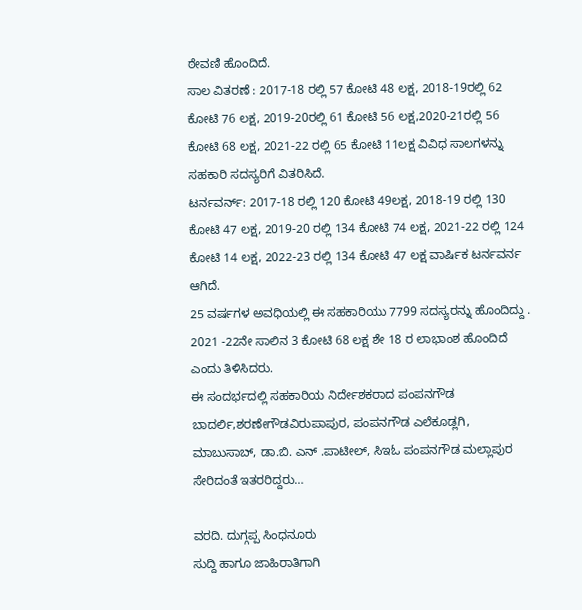ಠೇವಣಿ ಹೊಂದಿದೆ.
ಸಾಲ ವಿತರಣೆ : 2017-18 ರಲ್ಲಿ 57 ಕೋಟಿ 48 ಲಕ್ಷ, 2018-19ರಲ್ಲಿ 62 ಕೋಟಿ 76 ಲಕ್ಷ, 2019-20ರಲ್ಲಿ 61 ಕೋಟಿ 56 ಲಕ್ಷ,2020-21ರಲ್ಲಿ 56 ಕೋಟಿ 68 ಲಕ್ಷ, 2021-22 ರಲ್ಲಿ 65 ಕೋಟಿ 11ಲಕ್ಷ ವಿವಿಧ ಸಾಲಗಳನ್ನು ಸಹಕಾರಿ ಸದಸ್ಯರಿಗೆ ವಿತರಿಸಿದೆ.
ಟರ್ನವರ್ನ್: 2017-18 ರಲ್ಲಿ 120 ಕೋಟಿ 49ಲಕ್ಷ, 2018-19 ರಲ್ಲಿ 130 ಕೋಟಿ 47 ಲಕ್ಷ, 2019-20 ರಲ್ಲಿ 134 ಕೋಟಿ 74 ಲಕ್ಷ, 2021-22 ರಲ್ಲಿ 124 ಕೋಟಿ 14 ಲಕ್ಷ, 2022-23 ರಲ್ಲಿ 134 ಕೋಟಿ 47 ಲಕ್ಷ ವಾರ್ಷಿಕ ಟರ್ನವರ್ನ ಆಗಿದೆ.
25 ವರ್ಷಗಳ ಅವಧಿಯಲ್ಲಿ ಈ ಸಹಕಾರಿಯು 7799 ಸದಸ್ಯರನ್ನು ಹೊಂದಿದ್ದು . 2021 -22ನೇ ಸಾಲಿನ 3 ಕೋಟಿ 68 ಲಕ್ಷ ಶೇ 18 ರ ಲಾಭಾಂಶ ಹೊಂದಿದೆ ಎಂದು ತಿಳಿಸಿದರು.
ಈ ಸಂದರ್ಭದಲ್ಲಿ ಸಹಕಾರಿಯ ನಿರ್ದೇಶಕರಾದ ಪಂಪನಗೌಡ ಬಾದರ್ಲಿ,ಶರಣೇಗೌಡವಿರುಪಾಪುರ, ಪಂಪನಗೌಡ ಎಲೆಕೂಡ್ಲಗಿ, ಮಾಬುಸಾಬ್, ಡಾ.ಬಿ. ಎನ್ .ಪಾಟೀಲ್, ಸಿಇಓ ಪಂಪನಗೌಡ ಮಲ್ಲಾಪುರ ಸೇರಿದಂತೆ ಇತರರಿದ್ದರು…

ವರದಿ. ದುಗ್ಗಪ್ಪ ಸಿಂಧನೂರು
ಸುದ್ದಿ ಹಾಗೂ ಜಾಹಿರಾತಿಗಾಗಿ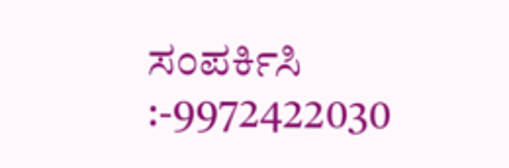ಸಂಪರ್ಕಿಸಿ :-9972422030